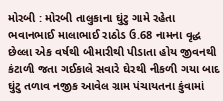મોરબી : મોરબી તાલુકાના ઘુંટુ ગામે રહેતા ભવાનભાઈ માલાભાઈ રાઠોડ ઉ.68 નામના વૃદ્ધ છેલ્લા એક વર્ષથી બીમારીથી પીડાતા હોય જીવનથી કંટાળી જતા ગઈકાલે સવારે ઘેરથી નીકળી ગયા બાદ ઘુંટુ તળાવ નજીક આવેલ ગ્રામ પંચાયતના કુંવામાં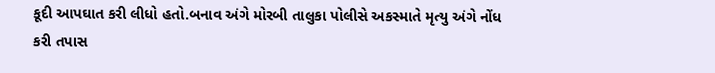કૂદી આપઘાત કરી લીધો હતો.બનાવ અંગે મોરબી તાલુકા પોલીસે અકસ્માતે મૃત્યુ અંગે નોંધ કરી તપાસ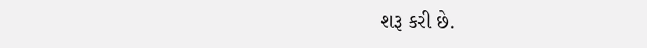શરૂ કરી છે.